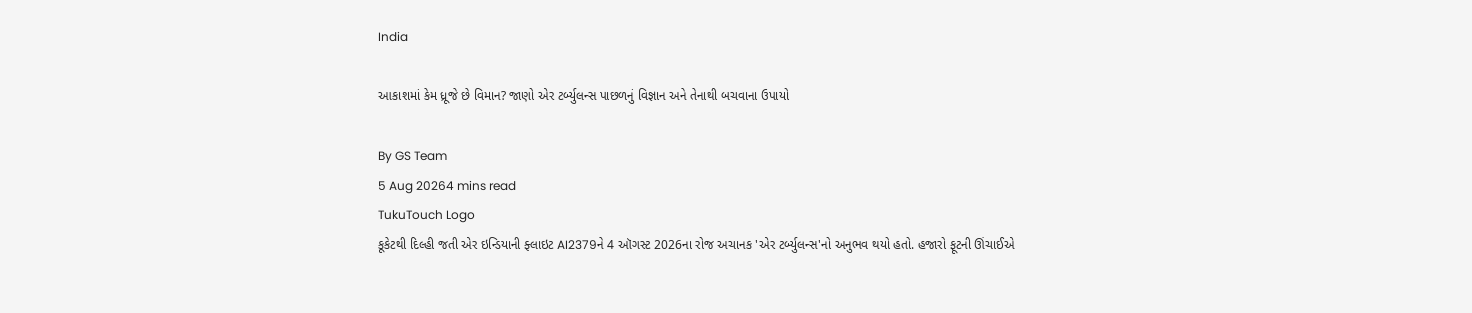India

આકાશમાં કેમ ધ્રૂજે છે વિમાન? જાણો એર ટર્બ્યુલન્સ પાછળનું વિજ્ઞાન અને તેનાથી બચવાના ઉપાયો

By GS Team
5 Aug 20264 mins read
TukuTouch Logo
કૂકેટથી દિલ્હી જતી એર ઇન્ડિયાની ફ્લાઇટ AI2379ને 4 ઑગસ્ટ 2026ના રોજ અચાનક 'એર ટર્બ્યુલન્સ'નો અનુભવ થયો હતો. હજારો ફૂટની ઊંચાઈએ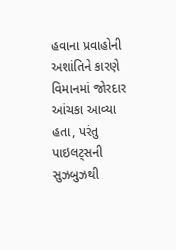હવાના પ્રવાહોની અશાંતિને કારણે વિમાનમાં જોરદાર આંચકા આવ્યા હતા, પરંતુ પાઇલટ્સની સુઝબુઝથી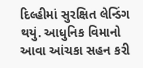દિલ્હીમાં સુરક્ષિત લેન્ડિંગ થયું. આધુનિક વિમાનો આવા આંચકા સહન કરી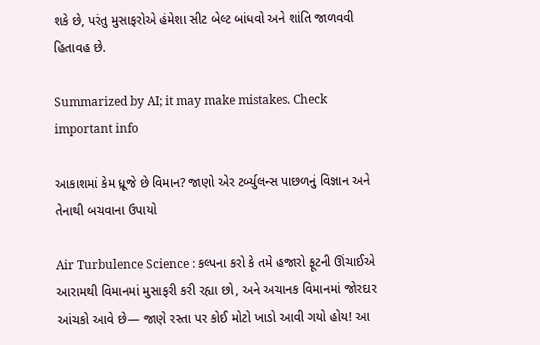શકે છે, પરંતુ મુસાફરોએ હંમેશા સીટ બેલ્ટ બાંધવો અને શાંતિ જાળવવી હિતાવહ છે.

Summarized by AI; it may make mistakes. Check important info

આકાશમાં કેમ ધ્રૂજે છે વિમાન? જાણો એર ટર્બ્યુલન્સ પાછળનું વિજ્ઞાન અને તેનાથી બચવાના ઉપાયો

Air Turbulence Science : કલ્પના કરો કે તમે હજારો ફૂટની ઊંચાઈએ આરામથી વિમાનમાં મુસાફરી કરી રહ્યા છો, અને અચાનક વિમાનમાં જોરદાર આંચકો આવે છે— જાણે રસ્તા પર કોઈ મોટો ખાડો આવી ગયો હોય! આ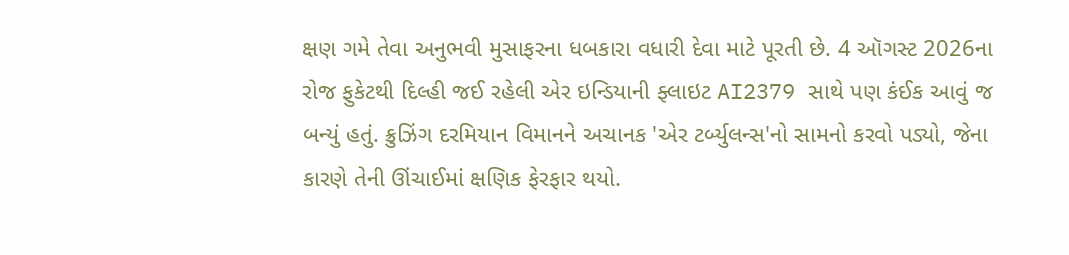ક્ષણ ગમે તેવા અનુભવી મુસાફરના ધબકારા વધારી દેવા માટે પૂરતી છે. 4 ઑગસ્ટ 2026ના રોજ ફુકેટથી દિલ્હી જઈ રહેલી એર ઇન્ડિયાની ફ્લાઇટ AI2379 સાથે પણ કંઈક આવું જ બન્યું હતું. ક્રુઝિંગ દરમિયાન વિમાનને અચાનક 'એર ટર્બ્યુલન્સ'નો સામનો કરવો પડ્યો, જેના કારણે તેની ઊંચાઈમાં ક્ષણિક ફેરફાર થયો.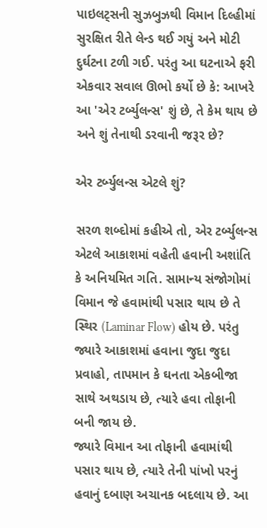પાઇલટ્સની સુઝબુઝથી વિમાન દિલ્હીમાં સુરક્ષિત રીતે લેન્ડ થઈ ગયું અને મોટી દુર્ઘટના ટળી ગઈ. પરંતુ આ ઘટનાએ ફરી એકવાર સવાલ ઊભો કર્યો છે કે: આખરે આ 'એર ટર્બ્યુલન્સ' શું છે, તે કેમ થાય છે અને શું તેનાથી ડરવાની જરૂર છે?

એર ટર્બ્યુલન્સ એટલે શું?

સરળ શબ્દોમાં કહીએ તો, એર ટર્બ્યુલન્સ એટલે આકાશમાં વહેતી હવાની અશાંતિ કે અનિયમિત ગતિ. સામાન્ય સંજોગોમાં વિમાન જે હવામાંથી પસાર થાય છે તે સ્થિર (Laminar Flow) હોય છે. પરંતુ જ્યારે આકાશમાં હવાના જુદા જુદા પ્રવાહો, તાપમાન કે ઘનતા એકબીજા સાથે અથડાય છે, ત્યારે હવા તોફાની બની જાય છે.
જ્યારે વિમાન આ તોફાની હવામાંથી પસાર થાય છે, ત્યારે તેની પાંખો પરનું હવાનું દબાણ અચાનક બદલાય છે. આ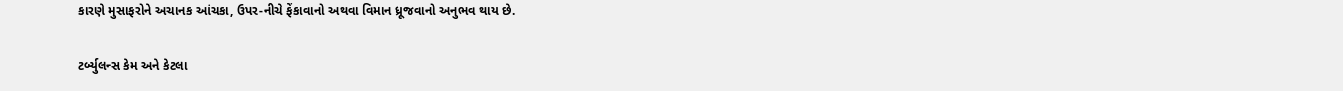કારણે મુસાફરોને અચાનક આંચકા, ઉપર-નીચે ફેંકાવાનો અથવા વિમાન ધ્રૂજવાનો અનુભવ થાય છે.

ટર્બ્યુલન્સ કેમ અને કેટલા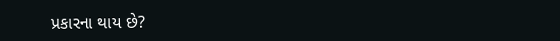પ્રકારના થાય છે?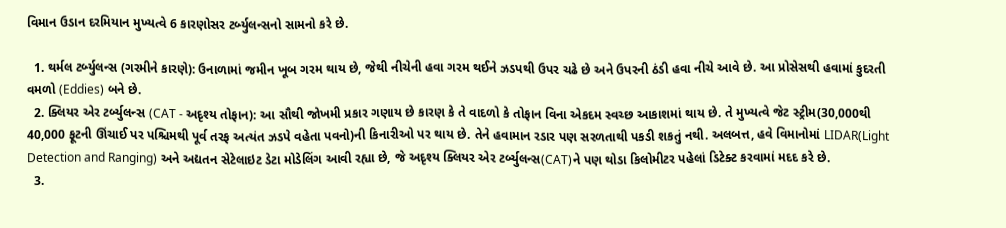વિમાન ઉડાન દરમિયાન મુખ્યત્વે 6 કારણોસર ટર્બ્યુલન્સનો સામનો કરે છે.

  1. થર્મલ ટર્બ્યુલન્સ (ગરમીને કારણે): ઉનાળામાં જમીન ખૂબ ગરમ થાય છે, જેથી નીચેની હવા ગરમ થઈને ઝડપથી ઉપર ચઢે છે અને ઉપરની ઠંડી હવા નીચે આવે છે. આ પ્રોસેસથી હવામાં કુદરતી વમળો (Eddies) બને છે.
  2. ક્લિયર એર ટર્બ્યુલન્સ (CAT - અદૃશ્ય તોફાન): આ સૌથી જોખમી પ્રકાર ગણાય છે કારણ કે તે વાદળો કે તોફાન વિના એકદમ સ્વચ્છ આકાશમાં થાય છે. તે મુખ્યત્વે જેટ સ્ટ્રીમ(30,000થી 40,000 ફૂટની ઊંચાઈ પર પશ્ચિમથી પૂર્વ તરફ અત્યંત ઝડપે વહેતા પવનો)ની કિનારીઓ પર થાય છે. તેને હવામાન રડાર પણ સરળતાથી પકડી શકતું નથી. અલબત્ત, હવે વિમાનોમાં LIDAR(Light Detection and Ranging) અને અદ્યતન સેટેલાઇટ ડેટા મોડેલિંગ આવી રહ્યા છે, જે અદૃશ્ય ક્લિયર એર ટર્બ્યુલન્સ(CAT)ને પણ થોડા કિલોમીટર પહેલાં ડિટેક્ટ કરવામાં મદદ કરે છે.
  3.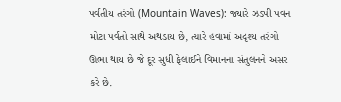પર્વતીય તરંગો (Mountain Waves): જ્યારે ઝડપી પવન મોટા પર્વતો સાથે અથડાય છે, ત્યારે હવામાં અદૃશ્ય તરંગો ઊભા થાય છે જે દૂર સુધી ફેલાઈને વિમાનના સંતુલનને અસર કરે છે.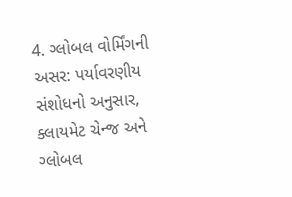4. ગ્લોબલ વોર્મિંગની અસર: પર્યાવરણીય સંશોધનો અનુસાર, ક્લાયમેટ ચેન્જ અને ગ્લોબલ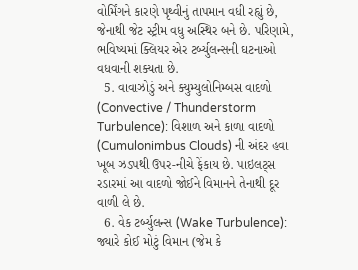વોર્મિંગને કારણે પૃથ્વીનું તાપમાન વધી રહ્યું છે, જેનાથી જેટ સ્ટ્રીમ વધુ અસ્થિર બને છે. પરિણામે, ભવિષ્યમાં ક્લિયર એર ટર્બ્યુલન્સની ઘટનાઓ વધવાની શક્યતા છે.
  5. વાવાઝોડું અને ક્યુમ્યુલોનિમ્બસ વાદળો (Convective / Thunderstorm Turbulence): વિશાળ અને કાળા વાદળો (Cumulonimbus Clouds) ની અંદર હવા ખૂબ ઝડપથી ઉપર-નીચે ફેંકાય છે. પાઇલટ્સ રડારમાં આ વાદળો જોઈને વિમાનને તેનાથી દૂર વાળી લે છે.
  6. વેક ટર્બ્યુલન્સ (Wake Turbulence): જ્યારે કોઈ મોટું વિમાન (જેમ કે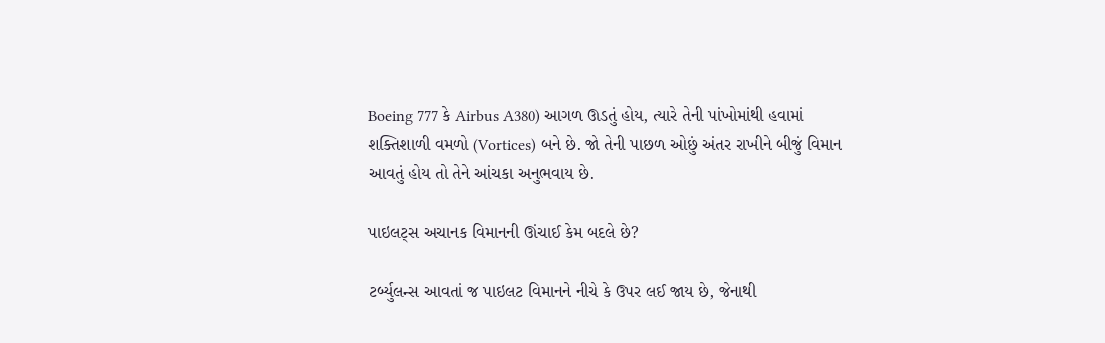Boeing 777 કે Airbus A380) આગળ ઊડતું હોય, ત્યારે તેની પાંખોમાંથી હવામાં શક્તિશાળી વમળો (Vortices) બને છે. જો તેની પાછળ ઓછું અંતર રાખીને બીજું વિમાન આવતું હોય તો તેને આંચકા અનુભવાય છે.

પાઇલટ્સ અચાનક વિમાનની ઊંચાઈ કેમ બદલે છે?

ટર્બ્યુલન્સ આવતાં જ પાઇલટ વિમાનને નીચે કે ઉપર લઈ જાય છે, જેનાથી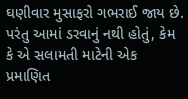ઘણીવાર મુસાફરો ગભરાઈ જાય છે. પરંતુ આમાં ડરવાનું નથી હોતું, કેમ કે એ સલામતી માટેની એક પ્રમાણિત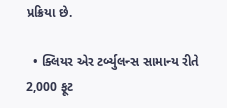પ્રક્રિયા છે.

  • ક્લિયર એર ટર્બ્યુલન્સ સામાન્ય રીતે 2,000 ફૂટ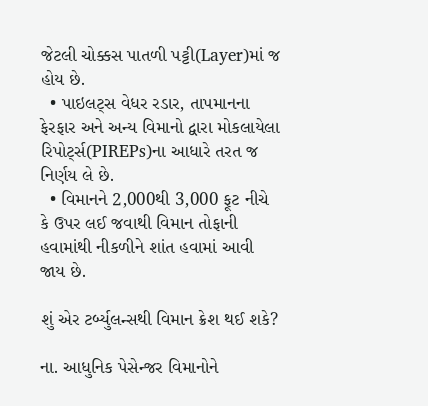જેટલી ચોક્કસ પાતળી પટ્ટી(Layer)માં જ હોય છે.
  • પાઇલટ્સ વેધર રડાર, તાપમાનના ફેરફાર અને અન્ય વિમાનો દ્વારા મોકલાયેલા રિપોર્ટ્સ(PIREPs)ના આધારે તરત જ નિર્ણય લે છે.
  • વિમાનને 2,000થી 3,000 ફૂટ નીચે કે ઉપર લઈ જવાથી વિમાન તોફાની હવામાંથી નીકળીને શાંત હવામાં આવી જાય છે.

શું એર ટર્બ્યુલન્સથી વિમાન ક્રેશ થઈ શકે?

ના. આધુનિક પેસેન્જર વિમાનોને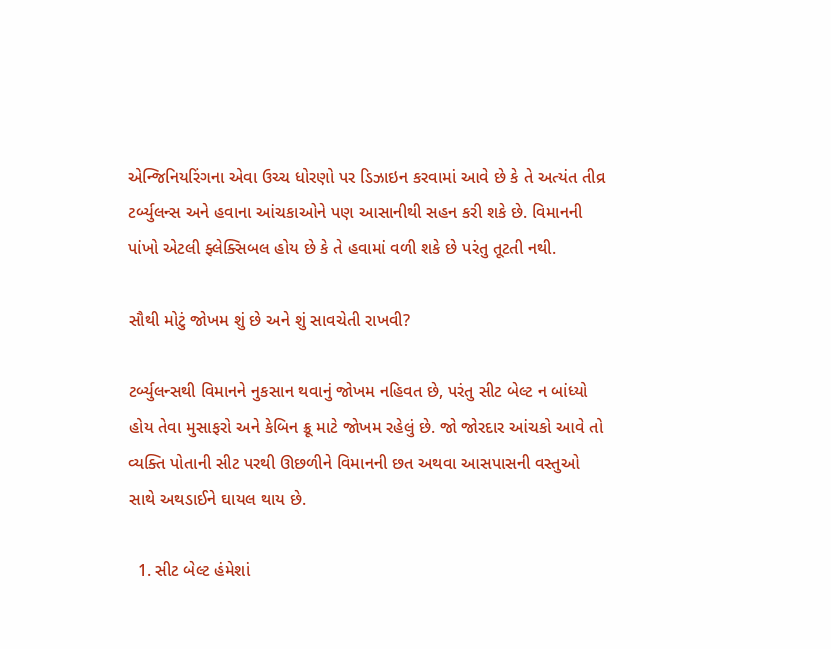એન્જિનિયરિંગના એવા ઉચ્ચ ધોરણો પર ડિઝાઇન કરવામાં આવે છે કે તે અત્યંત તીવ્ર ટર્બ્યુલન્સ અને હવાના આંચકાઓને પણ આસાનીથી સહન કરી શકે છે. વિમાનની પાંખો એટલી ફ્લેક્સિબલ હોય છે કે તે હવામાં વળી શકે છે પરંતુ તૂટતી નથી.

સૌથી મોટું જોખમ શું છે અને શું સાવચેતી રાખવી?

ટર્બ્યુલન્સથી વિમાનને નુકસાન થવાનું જોખમ નહિવત છે, પરંતુ સીટ બેલ્ટ ન બાંધ્યો હોય તેવા મુસાફરો અને કેબિન ક્રૂ માટે જોખમ રહેલું છે. જો જોરદાર આંચકો આવે તો વ્યક્તિ પોતાની સીટ પરથી ઊછળીને વિમાનની છત અથવા આસપાસની વસ્તુઓ સાથે અથડાઈને ઘાયલ થાય છે.

  1. સીટ બેલ્ટ હંમેશાં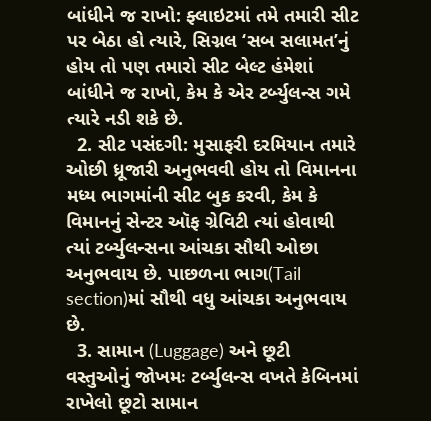બાંધીને જ રાખો: ફ્લાઇટમાં તમે તમારી સીટ પર બેઠા હો ત્યારે, સિગ્નલ ‘સબ સલામત’નું હોય તો પણ તમારો સીટ બેલ્ટ હંમેશાં બાંધીને જ રાખો, કેમ કે એર ટર્બ્યુલન્સ ગમે ત્યારે નડી શકે છે.
  2. સીટ પસંદગી: મુસાફરી દરમિયાન તમારે ઓછી ધ્રૂજારી અનુભવવી હોય તો વિમાનના મધ્ય ભાગમાંની સીટ બુક કરવી, કેમ કે વિમાનનું સેન્ટર ઑફ ગ્રેવિટી ત્યાં હોવાથી ત્યાં ટર્બ્યુલન્સના આંચકા સૌથી ઓછા અનુભવાય છે. પાછળના ભાગ(Tail section)માં સૌથી વધુ આંચકા અનુભવાય છે.
  3. સામાન (Luggage) અને છૂટી વસ્તુઓનું જોખમઃ ટર્બ્યુલન્સ વખતે કેબિનમાં રાખેલો છૂટો સામાન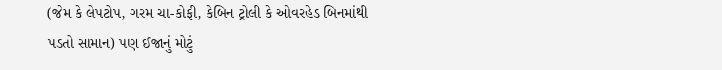(જેમ કે લેપટોપ, ગરમ ચા-કોફી, કેબિન ટ્રોલી કે ઓવરહેડ બિનમાંથી પડતો સામાન) પણ ઈજાનું મોટું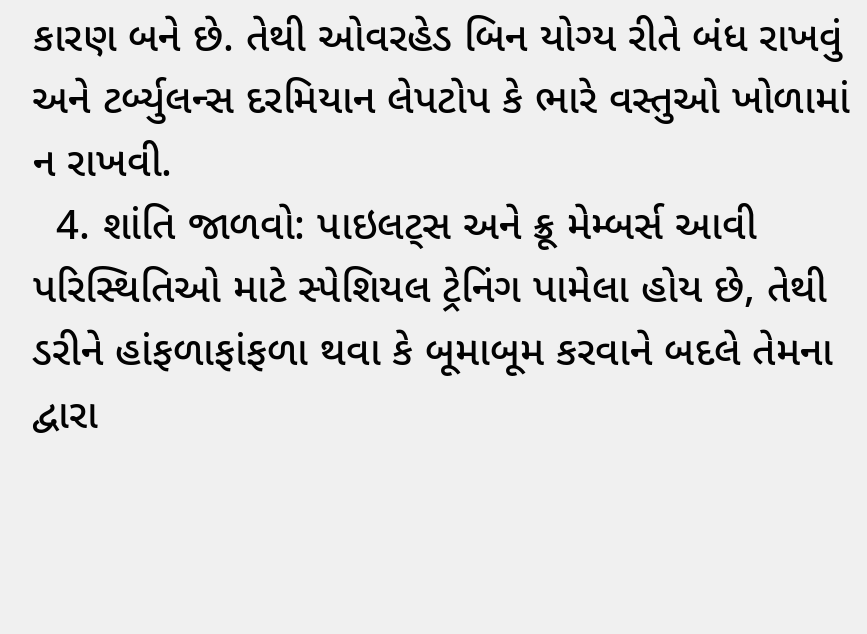કારણ બને છે. તેથી ઓવરહેડ બિન યોગ્ય રીતે બંધ રાખવું અને ટર્બ્યુલન્સ દરમિયાન લેપટોપ કે ભારે વસ્તુઓ ખોળામાં ન રાખવી.
  4. શાંતિ જાળવો: પાઇલટ્સ અને ક્રૂ મેમ્બર્સ આવી પરિસ્થિતિઓ માટે સ્પેશિયલ ટ્રેનિંગ પામેલા હોય છે, તેથી ડરીને હાંફળાફાંફળા થવા કે બૂમાબૂમ કરવાને બદલે તેમના દ્વારા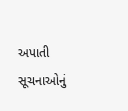અપાતી સૂચનાઓનું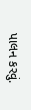પાલન કરવું.